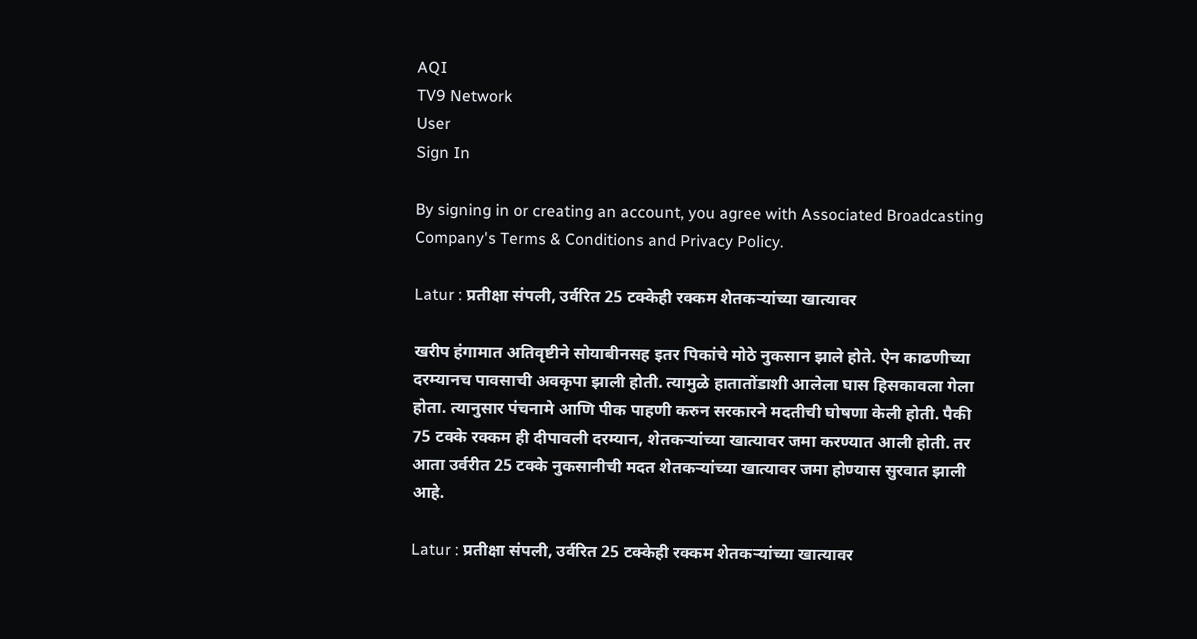AQI
TV9 Network
User
Sign In

By signing in or creating an account, you agree with Associated Broadcasting Company's Terms & Conditions and Privacy Policy.

Latur : प्रतीक्षा संपली, उर्वरित 25 टक्केही रक्कम शेतकऱ्यांच्या खात्यावर

खरीप हंगामात अतिवृष्टीने सोयाबीनसह इतर पिकांचे मोठे नुकसान झाले होते. ऐन काढणीच्या दरम्यानच पावसाची अवकृपा झाली होती. त्यामुळे हातातोंडाशी आलेला घास हिसकावला गेला होता. त्यानुसार पंचनामे आणि पीक पाहणी करुन सरकारने मदतीची घोषणा केली होती. पैकी 75 टक्के रक्कम ही दीपावली दरम्यान, शेतकऱ्यांच्या खात्यावर जमा करण्यात आली होती. तर आता उर्वरीत 25 टक्के नुकसानीची मदत शेतकऱ्यांच्या खात्यावर जमा होण्यास सुरवात झाली आहे.

Latur : प्रतीक्षा संपली, उर्वरित 25 टक्केही रक्कम शेतकऱ्यांच्या खात्यावर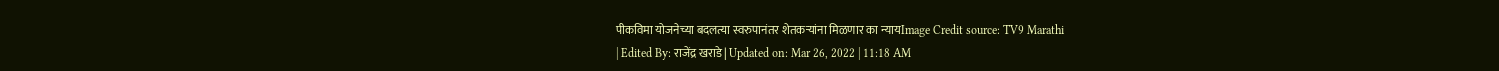पीकविमा योजनेच्या बदलत्या स्वरुपानंतर शेतकऱ्यांना मिळणार का न्यायImage Credit source: TV9 Marathi
| Edited By: राजेंद्र खराडे | Updated on: Mar 26, 2022 | 11:18 AM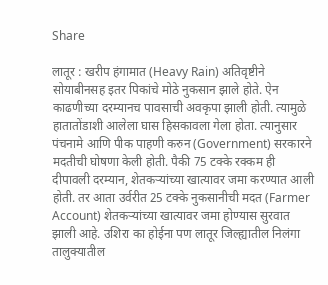Share

लातूर : खरीप हंगामात (Heavy Rain) अतिवृष्टीने सोयाबीनसह इतर पिकांचे मोठे नुकसान झाले होते. ऐन काढणीच्या दरम्यानच पावसाची अवकृपा झाली होती. त्यामुळे हातातोंडाशी आलेला घास हिसकावला गेला होता. त्यानुसार पंचनामे आणि पीक पाहणी करुन (Government) सरकारने मदतीची घोषणा केली होती. पैकी 75 टक्के रक्कम ही दीपावली दरम्यान, शेतकऱ्यांच्या खात्यावर जमा करण्यात आली होती. तर आता उर्वरीत 25 टक्के नुकसानीची मदत (Farmer Account) शेतकऱ्यांच्या खात्यावर जमा होण्यास सुरवात झाली आहे. उशिरा का होईना पण लातूर जिल्ह्यातील निलंगा तालुक्यातील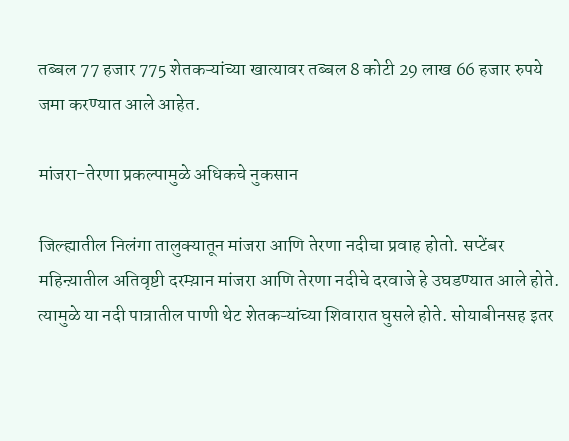तब्बल 77 हजार 775 शेतकऱ्यांच्या खात्यावर तब्बल 8 कोटी 29 लाख 66 हजार रुपये जमा करण्यात आले आहेत.

मांजरा-तेरणा प्रकल्पामुळे अधिकचे नुकसान

जिल्ह्यातील निलंगा तालुक्यातून मांजरा आणि तेरणा नदीचा प्रवाह होतो. सप्टेंबर महिन्य़ातील अतिवृष्टी दरम्य़ान मांजरा आणि तेरणा नदीचे दरवाजे हे उघडण्यात आले होते. त्यामुळे या नदी पात्रातील पाणी थेट शेतकऱ्यांच्या शिवारात घुसले होते. सोयाबीनसह इतर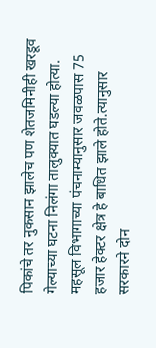पिकांचे तर नुकसान झालेच पण शेतजमिनीही खरडूव गेल्याच्या घटना निलंगा तालुक्यात घडल्या होत्या. महसूल विभागाच्या पंचनाम्यानुसार जवळपास 75 हजार हेक्टर क्षेत्र हे बाधित झाले होते.त्यानुसार सरकारने दोन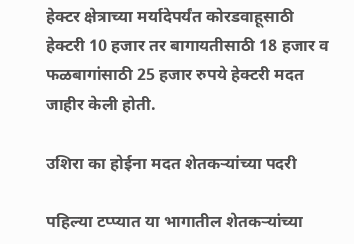हेक्टर क्षेत्राच्या मर्यादेपर्यंत कोरडवाहूसाठी हेक्टरी 10 हजार तर बागायतीसाठी 18 हजार व फळबागांसाठी 25 हजार रुपये हेक्टरी मदत जाहीर केली होती.

उशिरा का होईना मदत शेतकऱ्यांच्या पदरी

पहिल्या टप्प्यात या भागातील शेतकऱ्यांच्या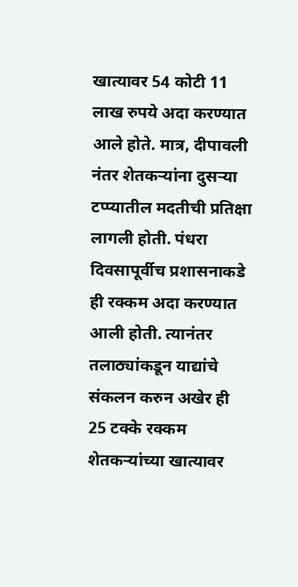खात्यावर 54 कोटी 11 लाख रुपये अदा करण्यात आले होते. मात्र, दीपावली नंतर शेतकऱ्यांना दुसऱ्या टप्प्यातील मदतीची प्रतिक्षा लागली होती. पंधरा दिवसापूर्वीच प्रशासनाकडे ही रक्कम अदा करण्यात आली होती. त्यानंतर तलाठ्यांकडून याद्यांचे संकलन करुन अखेर ही 25 टक्के रक्कम शेतकऱ्यांच्या खात्यावर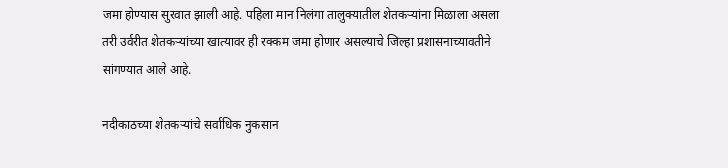जमा होण्यास सुरवात झाली आहे. पहिला मान निलंगा तालुक्यातील शेतकऱ्यांना मिळाला असला तरी उर्वरीत शेतकऱ्यांच्या खात्यावर ही रक्कम जमा होणार असल्याचे जिल्हा प्रशासनाच्यावतीने सांगण्यात आले आहे.

नदीकाठच्या शेतकऱ्यांचे सर्वाधिक नुकसान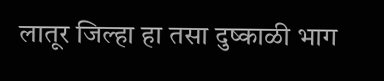लातूर जिल्हा हा तसा दुष्काळी भाग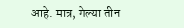आहे. मात्र, गेल्या तीन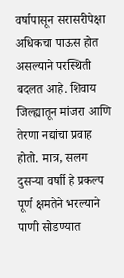वर्षापासून सरासरीपेक्षा अधिकचा पाऊस होत असल्याने परस्थिती बदलत आहे. शिवाय जिल्ह्यातून मांजरा आणि तेरणा नद्यांचा प्रवाह होतो. मात्र, सलग दुसऱ्या वर्षाी हे प्रकल्प पूर्ण क्षमतेने भरल्याने पाणी सोडण्यात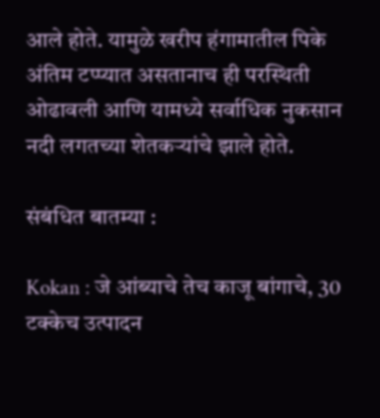आले होते. यामुळे खरीप हंगामातील पिके अंतिम टप्प्यात असतानाच ही परस्थिती ओढावली आणि यामध्ये सर्वाधिक नुकसान नदी लगतच्या शेतकऱ्यांचे झाले होते.

संबंधित बातम्या :

Kokan : जे आंब्याचे तेच काजू बांगाचे, 30 टक्केच उत्पादन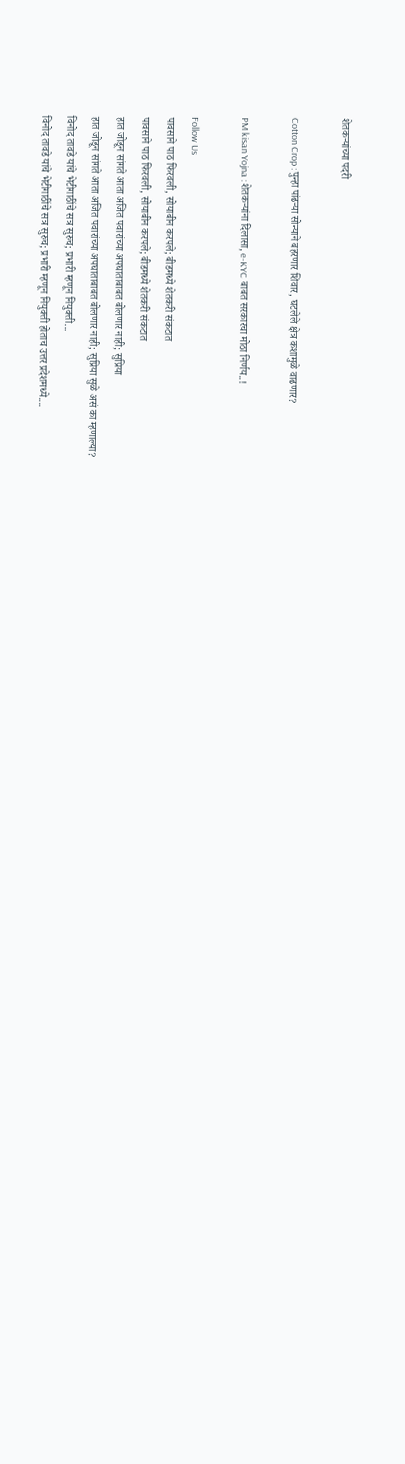शेतकऱ्यांच्या पदरी

Cotton Crop : पुन्हा पांढऱ्या सोन्याने बहरणार शिवार, घटलेले क्षेत्र कशामुळे वाढणार?

PM kisan Yojna : शेतकऱ्यांना दिलासा, e-KYC बाबत सरकारचा मोठा निर्णय..!

Follow Us
पावसाने पाठ फिरवली, सोयाबीन करपले; बीडमध्ये शेतकरी संकटात
पावसाने पाठ फिरवली, सोयाबीन करपले; बीडमध्ये शेतकरी संकटात
हात जोडून सांगते आता अजित पवारांच्या अपघाताबाबत बोलणार नाही; सुप्रिया
हात जोडून सांगते आता अजित पवारांच्या अपघाताबाबत बोलणार नाही; सुप्रिया सुळे असं का म्हणाल्या?
विनोद तावडे यांचे भेटीगाठींचे सत्र सुरुच; प्रभारी म्हणून नियुक्ती...
विनोद तावडे यांचे भेटीगाठींचे सत्र सुरुच; प्रभारी म्हणून नियुक्ती होताच उत्तर प्रदेशमध्ये....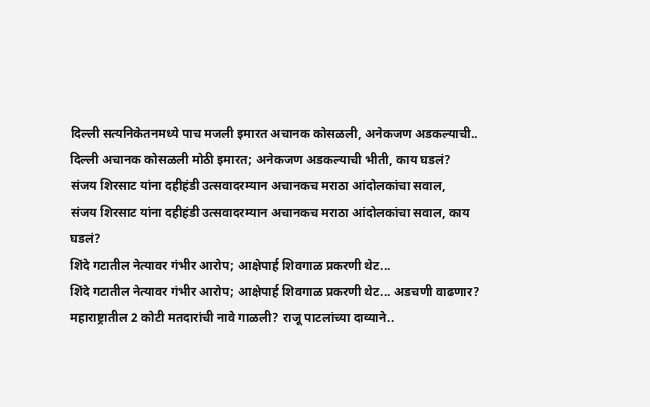दिल्ली सत्यनिकेतनमध्ये पाच मजली इमारत अचानक कोसळली, अनेकजण अडकल्याची..
दिल्ली अचानक कोसळली मोठी इमारत; अनेकजण अडकल्याची भीती, काय घडलं?
संजय शिरसाट यांना दहीहंडी उत्सवादरम्यान अचानकच मराठा आंदोलकांचा सवाल,
संजय शिरसाट यांना दहीहंडी उत्सवादरम्यान अचानकच मराठा आंदोलकांचा सवाल, काय घडलं?
शिंदे गटातील नेत्यावर गंभीर आरोप; आक्षेपार्ह शिवगाळ प्रकरणी थेट...
शिंदे गटातील नेत्यावर गंभीर आरोप; आक्षेपार्ह शिवगाळ प्रकरणी थेट... अडचणी वाढणार?
महाराष्ट्रातील 2 कोटी मतदारांची नावे गाळली? राजू पाटलांच्या दाव्याने..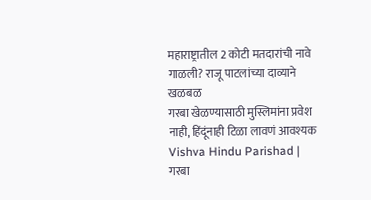महाराष्ट्रातील 2 कोटी मतदारांची नावे गाळली? राजू पाटलांच्या दाव्याने खळबळ
गरबा खेळण्यासाठी मुस्लिमांना प्रवेश नाही, हिंदूंनाही टिळा लावणं आवश्यक
Vishva Hindu Parishad | गरबा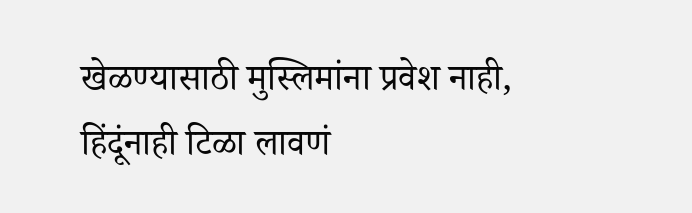खेळण्यासाठी मुस्लिमांना प्रवेश नाही, हिंदूंनाही टिळा लावणं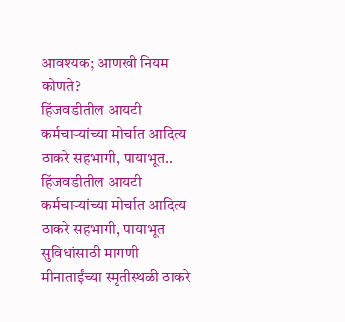आवश्यक; आणखी नियम कोणते?
हिंजवडीतील आयटी कर्मचाऱ्यांच्या मोर्चात आदित्य ठाकरे सहभागी, पायाभूत..
हिंजवडीतील आयटी कर्मचाऱ्यांच्या मोर्चात आदित्य ठाकरे सहभागी, पायाभूत सुविधांसाठी मागणी
मीनाताईंच्या स्मृतीस्थळी ठाकरे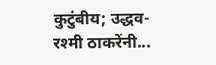कुटुंबीय; उद्धव-रश्मी ठाकरेंनी...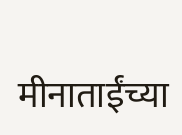मीनाताईंच्या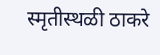स्मृतीस्थळी ठाकरे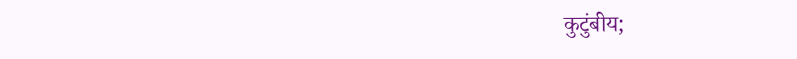कुटुंबीय;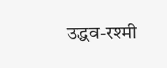उद्धव-रश्मी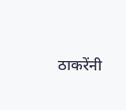ठाकरेंनी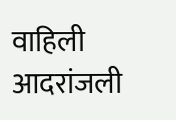वाहिली आदरांजली